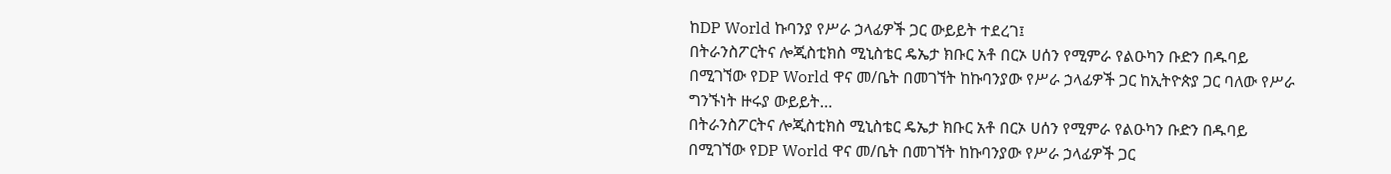ከDP World ኩባንያ የሥራ ኃላፊዎች ጋር ውይይት ተደረገ፤
በትራንስፖርትና ሎጂስቲክስ ሚኒስቴር ዴኤታ ክቡር አቶ በርኦ ሀሰን የሚምራ የልዑካን ቡድን በዱባይ በሚገኘው የDP World ዋና መ/ቤት በመገኘት ከኩባንያው የሥራ ኃላፊዎች ጋር ከኢትዮጵያ ጋር ባለው የሥራ ግንኙነት ዙሩያ ውይይት…
በትራንስፖርትና ሎጂስቲክስ ሚኒስቴር ዴኤታ ክቡር አቶ በርኦ ሀሰን የሚምራ የልዑካን ቡድን በዱባይ በሚገኘው የDP World ዋና መ/ቤት በመገኘት ከኩባንያው የሥራ ኃላፊዎች ጋር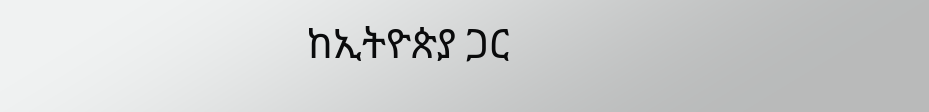ከኢትዮጵያ ጋር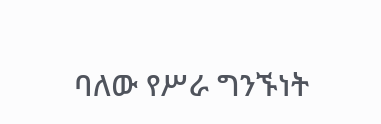ባለው የሥራ ግንኙነት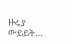ዙሩያ ውይይት…